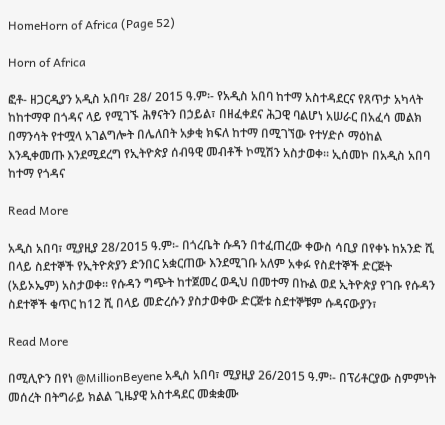HomeHorn of Africa (Page 52)

Horn of Africa

ፎቶ- ዘጋርዲያን አዲስ አበባ፣ 28/ 2015 ዓ.ም፡- የአዲስ አበባ ከተማ አስተዳደርና የጸጥታ አካላት ከከተማዋ በጎዳና ላይ የሚገኙ ሕፃናትን በኃይል፣ በዘፈቀደና ሕጋዊ ባልሆነ አሠራር በአፈሳ መልክ በማንሳት የተሟላ አገልግሎት በሌለበት አቃቂ ክፍለ ከተማ በሚገኘው የተሃድሶ ማዕከል እንዲቀመጡ እንደሚደረግ የኢትዮጵያ ሰብዓዊ መብቶች ኮሚሽን አስታወቀ፡፡ ኢሰመኮ በአዲስ አበባ ከተማ የጎዳና

Read More

አዲስ አበባ፣ ሚያዚያ 28/2015 ዓ.ም፡- በጎረቤት ሱዳን በተፈጠረው ቀውስ ሳቢያ በየቀኑ ከአንድ ሺ በላይ ስደተኞች የኢትዮጵያን ድንበር አቋርጠው እንደሚገቡ አለም አቀፉ የስደተኞች ድርጅት (አይኦኤም) አስታወቀ። የሱዳን ግጭት ከተጀመረ ወዲህ በመተማ በኩል ወደ ኢትዮጵያ የገቡ የሱዳን ስደተኞች ቁጥር ከ12 ሺ በላይ መድረሱን ያስታወቀው ድርጅቱ ስደተኞቹም ሱዳናውያን፣

Read More

በሚሊዮን በየነ @MillionBeyene አዲስ አበባ፣ ሚያዚያ 26/2015 ዓ.ም፡- በፕሪቶርያው ስምምነት መሰረት በትግራይ ክልል ጊዜያዊ አስተዳደር መቋቋሙ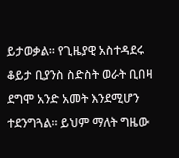ይታወቃል። የጊዜያዊ አስተዳደሩ ቆይታ ቢያንስ ስድስት ወራት ቢበዛ ደግሞ አንድ አመት እንደሚሆን ተደንግጓል። ይህም ማለት ግዜው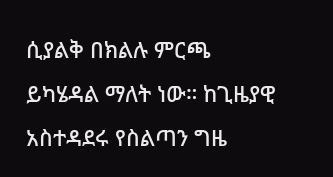ሲያልቅ በክልሉ ምርጫ ይካሄዳል ማለት ነው። ከጊዜያዊ አስተዳደሩ የስልጣን ግዜ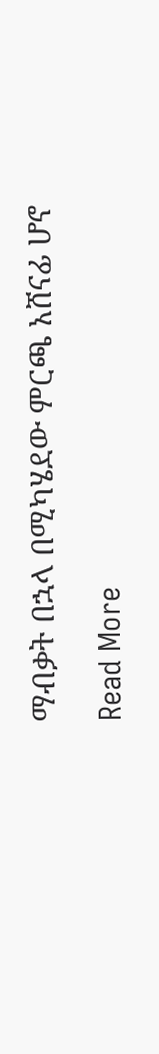ማብቃት በኋላ በሚካሄደው ምርጫ አሸናፊ ሆኖ

Read More